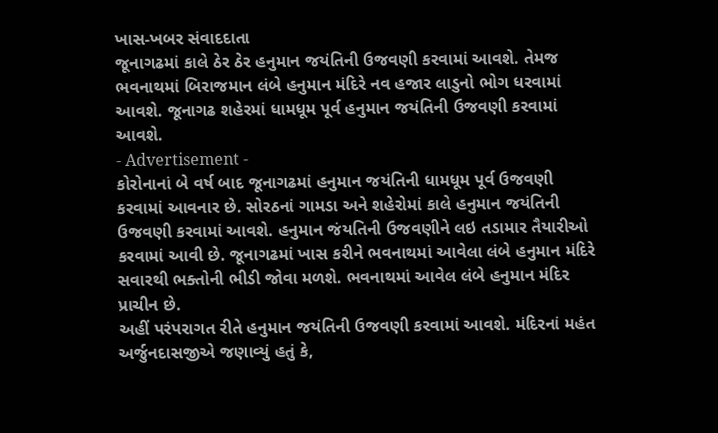ખાસ-ખબર સંવાદદાતા
જૂનાગઢમાં કાલે ઠેર ઠેર હનુમાન જયંતિની ઉજવણી કરવામાં આવશે. તેમજ ભવનાથમાં બિરાજમાન લંબે હનુમાન મંદિરે નવ હજાર લાડુનો ભોગ ધરવામાં આવશે. જૂનાગઢ શહેરમાં ધામધૂમ પૂર્વ હનુમાન જયંતિની ઉજવણી કરવામાં આવશે.
- Advertisement -
કોરોનાનાં બે વર્ષ બાદ જૂનાગઢમાં હનુમાન જયંતિની ધામધૂમ પૂર્વ ઉજવણી કરવામાં આવનાર છે. સોરઠનાં ગામડા અને શહેરોમાં કાલે હનુમાન જયંતિની ઉજવણી કરવામાં આવશે. હનુમાન જંયતિની ઉજવણીને લઇ તડામાર તૈયારીઓ કરવામાં આવી છે. જૂનાગઢમાં ખાસ કરીને ભવનાથમાં આવેલા લંબે હનુમાન મંદિરે સવારથી ભક્તોની ભીડી જોવા મળશે. ભવનાથમાં આવેલ લંબે હનુમાન મંદિર પ્રાચીન છે.
અહીં પરંપરાગત રીતે હનુમાન જયંતિની ઉજવણી કરવામાં આવશે. મંદિરનાં મહંત અર્જુનદાસજીએ જણાવ્યું હતું કે,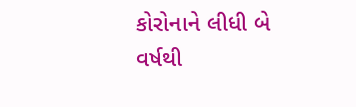કોરોનાને લીધી બે વર્ષથી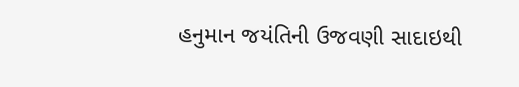હનુમાન જયંતિની ઉજવણી સાદાઇથી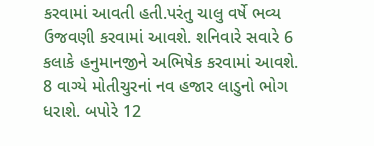કરવામાં આવતી હતી.પરંતુ ચાલુ વર્ષે ભવ્ય ઉજવણી કરવામાં આવશે. શનિવારે સવારે 6 કલાકે હનુમાનજીને અભિષેક કરવામાં આવશે. 8 વાગ્યે મોતીચુરનાં નવ હજાર લાડુનો ભોગ ધરાશે. બપોરે 12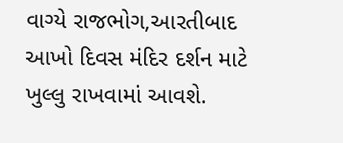વાગ્યે રાજભોગ,આરતીબાદ આખો દિવસ મંદિર દર્શન માટે ખુલ્લુ રાખવામાં આવશે.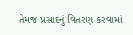તેમજ પ્રસાદનું વિતરણ કરવામાં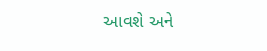આવશે અને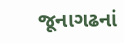જૂનાગઢનાં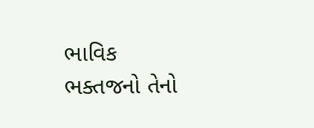ભાવિક ભક્તજનો તેનો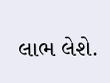લાભ લેશે.